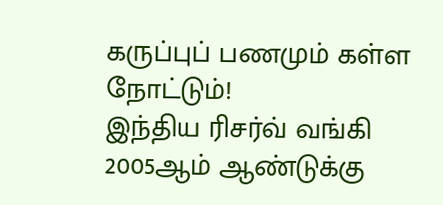கருப்புப் பணமும் கள்ள நோட்டும்!
இந்திய ரிசர்வ் வங்கி 2005ஆம் ஆண்டுக்கு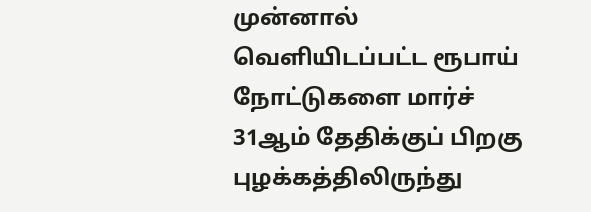முன்னால் வெளியிடப்பட்ட ரூபாய் நோட்டுகளை மார்ச் 31ஆம் தேதிக்குப் பிறகு புழக்கத்திலிருந்து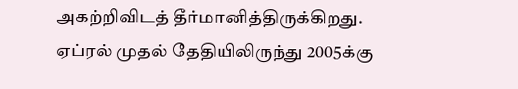அகற்றிவிடத் தீர்மானித்திருக்கிறது. ஏப்ரல் முதல் தேதியிலிருந்து 2005க்கு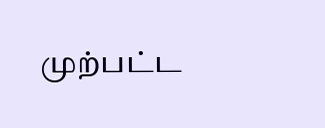முற்பட்ட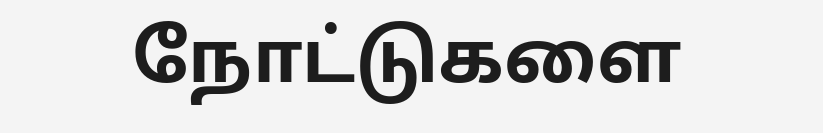நோட்டுகளை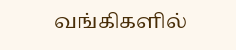வங்கிகளில்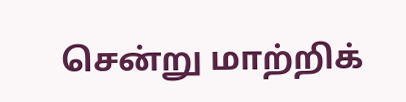சென்று மாற்றிக்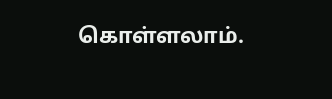கொள்ளலாம்.